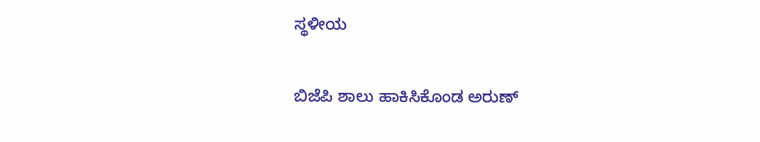ಸ್ಥಳೀಯ

ಬಿಜೆಪಿ ಶಾಲು ಹಾಕಿಸಿಕೊಂಡ ಅರುಣ್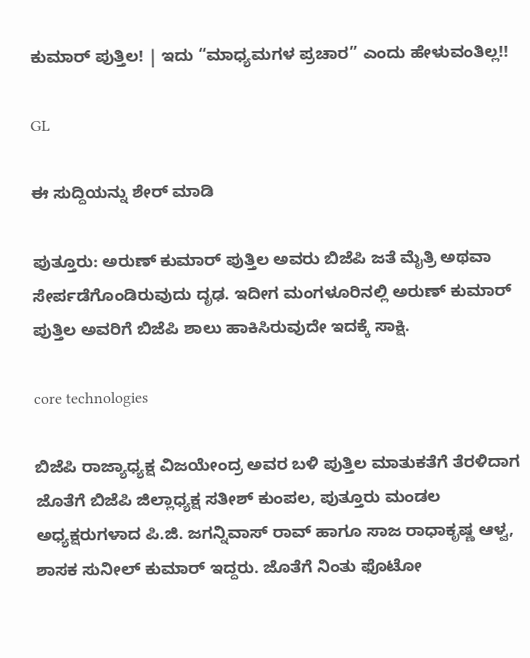ಕುಮಾರ್ ಪುತ್ತಿಲ! | ಇದು “ಮಾಧ್ಯಮಗಳ ಪ್ರಚಾರ” ಎಂದು ಹೇಳುವಂತಿಲ್ಲ!!

GL

ಈ ಸುದ್ದಿಯನ್ನು ಶೇರ್ ಮಾಡಿ

ಪುತ್ತೂರು: ಅರುಣ್ ಕುಮಾರ್ ಪುತ್ತಿಲ ಅವರು ಬಿಜೆಪಿ ಜತೆ ಮೈತ್ರಿ ಅಥವಾ ಸೇರ್ಪಡೆಗೊಂಡಿರುವುದು ದೃಢ. ಇದೀಗ ಮಂಗಳೂರಿನಲ್ಲಿ ಅರುಣ್ ಕುಮಾರ್ ಪುತ್ತಿಲ ಅವರಿಗೆ ಬಿಜೆಪಿ ಶಾಲು ಹಾಕಿಸಿರುವುದೇ ಇದಕ್ಕೆ ಸಾಕ್ಷಿ.

core technologies

ಬಿಜೆಪಿ ರಾಜ್ಯಾಧ್ಯಕ್ಷ ವಿಜಯೇಂದ್ರ ಅವರ ಬಳಿ ಪುತ್ತಿಲ ಮಾತುಕತೆಗೆ ತೆರಳಿದಾಗ ಜೊತೆಗೆ‌ ಬಿಜೆಪಿ ಜಿಲ್ಲಾಧ್ಯಕ್ಷ ಸತೀಶ್ ಕುಂಪಲ, ಪುತ್ತೂರು ಮಂಡಲ ಅಧ್ಯಕ್ಷರುಗಳಾದ ಪಿ.ಜಿ. ಜಗನ್ನಿವಾಸ್ ರಾವ್ ಹಾಗೂ ಸಾಜ ರಾಧಾಕೃಷ್ಣ ಆಳ್ವ, ಶಾಸಕ ಸುನೀಲ್ ಕುಮಾರ್ ಇದ್ದರು. ಜೊತೆಗೆ ನಿಂತು ಫೊಟೋ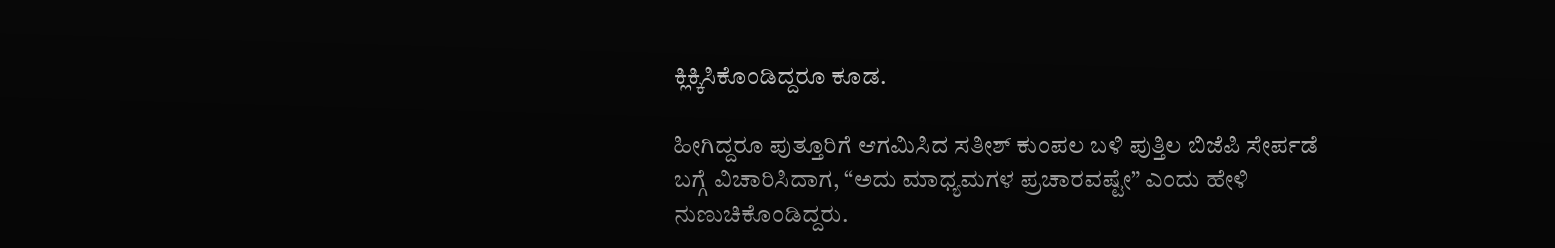ಕ್ಲಿಕ್ಕಿಸಿಕೊಂಡಿದ್ದರೂ ಕೂಡ.

ಹೀಗಿದ್ದರೂ ಪುತ್ತೂರಿಗೆ ಆಗಮಿಸಿದ ಸತೀಶ್ ಕುಂಪಲ ಬಳಿ ಪುತ್ತಿಲ ಬಿಜೆಪಿ ಸೇರ್ಪಡೆ ಬಗ್ಗೆ ವಿಚಾರಿಸಿದಾಗ, “ಅದು ಮಾಧ್ಯಮಗಳ ಪ್ರಚಾರವಷ್ಟೇ” ಎಂದು ಹೇಳಿ ನುಣುಚಿಕೊಂಡಿದ್ದರು.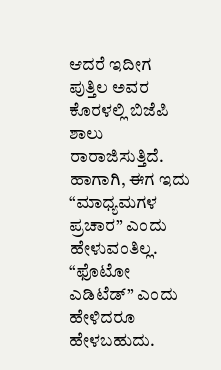ಆದರೆ ಇದೀಗ ಪುತ್ತಿಲ ಅವರ ಕೊರಳಲ್ಲಿ ಬಿಜೆಪಿ ಶಾಲು ರಾರಾಜಿಸುತ್ತಿದೆ. ಹಾಗಾಗಿ, ಈಗ ಇದು “ಮಾಧ್ಯಮಗಳ ಪ್ರಚಾರ” ಎಂದು ಹೇಳುವಂತಿಲ್ಲ. “ಫೊಟೋ ಎಡಿಟೆಡ್” ಎಂದು ಹೇಳಿದರೂ ಹೇಳಬಹುದು.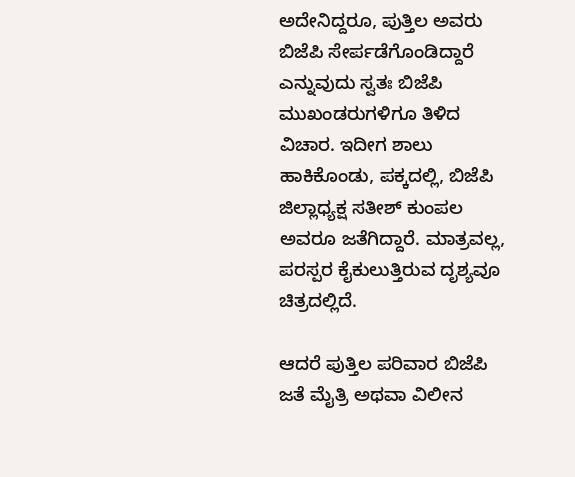ಅದೇನಿದ್ದರೂ, ಪುತ್ತಿಲ ಅವರು ಬಿಜೆಪಿ ಸೇರ್ಪಡೆಗೊಂಡಿದ್ದಾರೆ ಎನ್ನುವುದು ಸ್ವತಃ ಬಿಜೆಪಿ ಮುಖಂಡರುಗಳಿಗೂ ತಿಳಿದ ವಿಚಾರ. ಇದೀಗ ಶಾಲು ಹಾಕಿಕೊಂಡು, ಪಕ್ಕದಲ್ಲಿ, ಬಿಜೆಪಿ ಜಿಲ್ಲಾಧ್ಯಕ್ಷ ಸತೀಶ್ ಕುಂಪಲ ಅವರೂ ಜತೆಗಿದ್ದಾರೆ. ಮಾತ್ರವಲ್ಲ, ಪರಸ್ಪರ ಕೈಕುಲುತ್ತಿರುವ ದೃಶ್ಯವೂ ಚಿತ್ರದಲ್ಲಿದೆ.

ಆದರೆ ಪುತ್ತಿಲ ಪರಿವಾರ ಬಿಜೆಪಿ ಜತೆ ಮೈತ್ರಿ ಅಥವಾ ವಿಲೀನ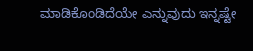ಮಾಡಿಕೊಂಡಿದೆಯೇ ಎನ್ನುವುದು ಇನ್ನಷ್ಟೇ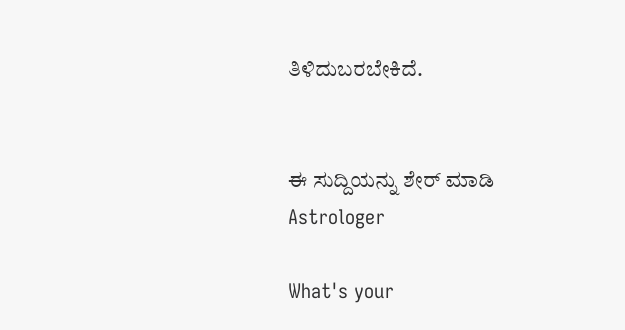ತಿಳಿದುಬರಬೇಕಿದೆ.


ಈ ಸುದ್ದಿಯನ್ನು ಶೇರ್ ಮಾಡಿ
Astrologer

What's your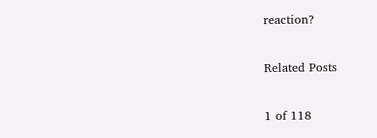reaction?

Related Posts

1 of 118